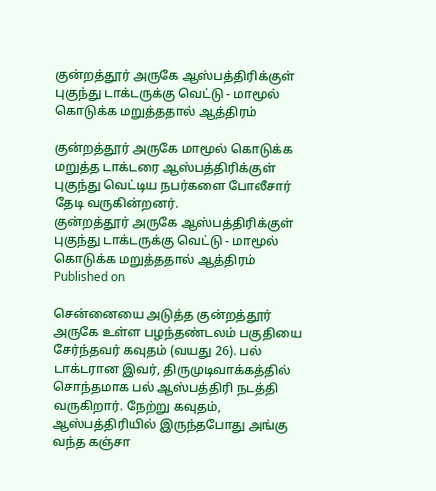குன்றத்தூர் அருகே ஆஸ்பத்திரிக்குள் புகுந்து டாக்டருக்கு வெட்டு - மாமூல் கொடுக்க மறுத்ததால் ஆத்திரம்

குன்றத்தூர் அருகே மாமூல் கொடுக்க மறுத்த டாக்டரை ஆஸ்பத்திரிக்குள் புகுந்து வெட்டிய நபர்களை போலீசார் தேடி வருகின்றனர்.
குன்றத்தூர் அருகே ஆஸ்பத்திரிக்குள் புகுந்து டாக்டருக்கு வெட்டு - மாமூல் கொடுக்க மறுத்ததால் ஆத்திரம்
Published on

சென்னையை அடுத்த குன்றத்தூர் அருகே உள்ள பழந்தண்டலம் பகுதியை சேர்ந்தவர் கவுதம் (வயது 26). பல் டாக்டரான இவர், திருமுடிவாக்கத்தில் சொந்தமாக பல் ஆஸ்பத்திரி நடத்தி வருகிறார். நேற்று கவுதம், ஆஸ்பத்திரியில் இருந்தபோது அங்கு வந்த கஞ்சா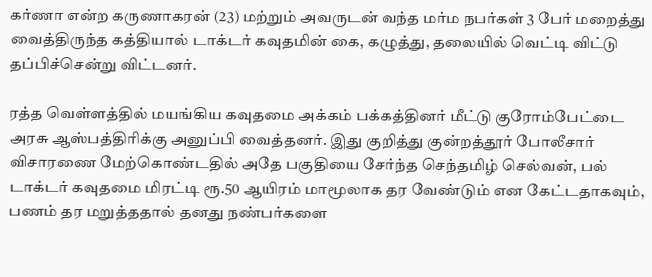கர்ணா என்ற கருணாகரன் (23) மற்றும் அவருடன் வந்த மர்ம நபர்கள் 3 பேர் மறைத்து வைத்திருந்த கத்தியால் டாக்டர் கவுதமின் கை, கழுத்து, தலையில் வெட்டி விட்டு தப்பிச்சென்று விட்டனர்.

ரத்த வெள்ளத்தில் மயங்கிய கவுதமை அக்கம் பக்கத்தினர் மீட்டு குரோம்பேட்டை அரசு ஆஸ்பத்திரிக்கு அனுப்பி வைத்தனர். இது குறித்து குன்றத்தூர் போலீசார் விசாரணை மேற்கொண்டதில் அதே பகுதியை சேர்ந்த செந்தமிழ் செல்வன், பல் டாக்டர் கவுதமை மிரட்டி ரூ.50 ஆயிரம் மாமூலாக தர வேண்டும் என கேட்டதாகவும், பணம் தர மறுத்ததால் தனது நண்பர்களை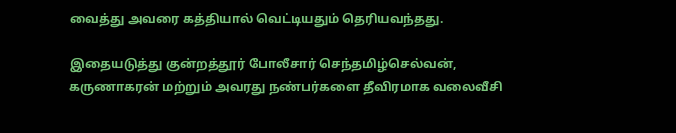வைத்து அவரை கத்தியால் வெட்டியதும் தெரியவந்தது.

இதையடுத்து குன்றத்தூர் போலீசார் செந்தமிழ்செல்வன், கருணாகரன் மற்றும் அவரது நண்பர்களை தீவிரமாக வலைவீசி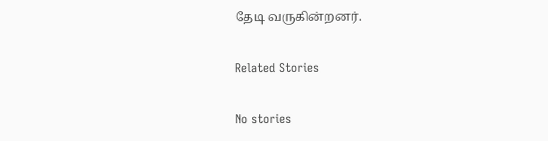தேடி வருகின்றனர்.

Related Stories

No stories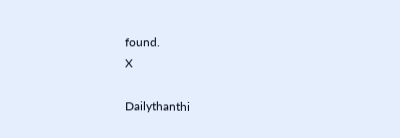found.
X

Dailythanthi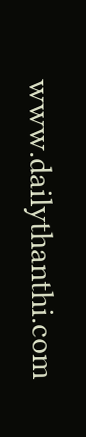www.dailythanthi.com